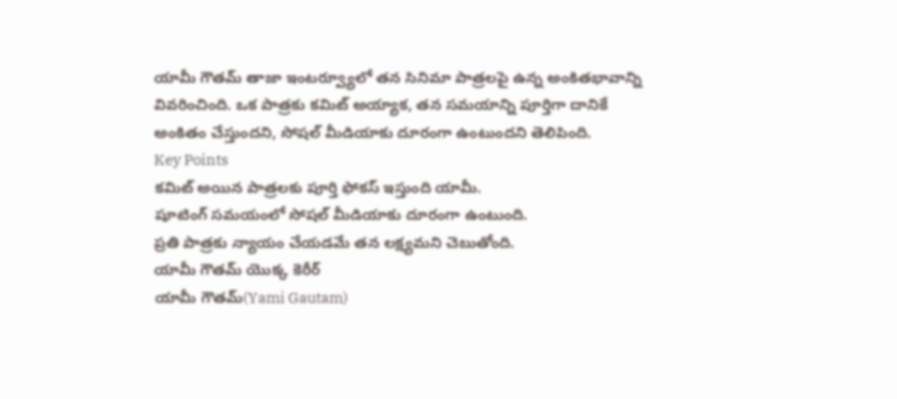యామీ గౌతమ్ తాజా ఇంటర్వ్యూలో తన సినిమా పాత్రలపై ఉన్న అంకితభావాన్ని వివరించింది. ఒక పాత్రకు కమిట్ అయ్యాక, తన సమయాన్ని పూర్తిగా దానికే అంకితం చేస్తుందని, సోషల్ మీడియాకు దూరంగా ఉంటుందని తెలిపింది.
Key Points
కమిట్ అయిన పాత్రలకు పూర్తి ఫోకస్ ఇస్తుంది యామీ.
షూటింగ్ సమయంలో సోషల్ మీడియాకు దూరంగా ఉంటుంది.
ప్రతి పాత్రకు న్యాయం చేయడమే తన లక్ష్యమని చెబుతోంది.
యామీ గౌతమ్ యొక్క కెరీర్
యామీ గౌతమ్(Yami Gautam)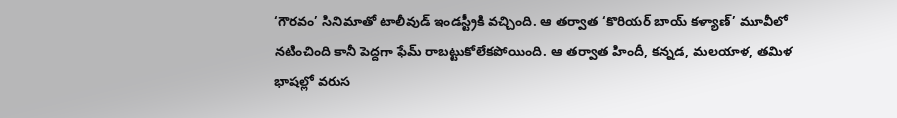‘గౌరవం’ సినిమాతో టాలీవుడ్ ఇండస్ట్రీకి వచ్చింది. ఆ తర్వాత ‘కొరియర్ బాయ్ కళ్యాణ్’ మూవీలో నటించింది కానీ పెద్దగా ఫేమ్ రాబట్టుకోలేకపోయింది. ఆ తర్వాత హిందీ, కన్నడ, మలయాళ, తమిళ భాషల్లో వరుస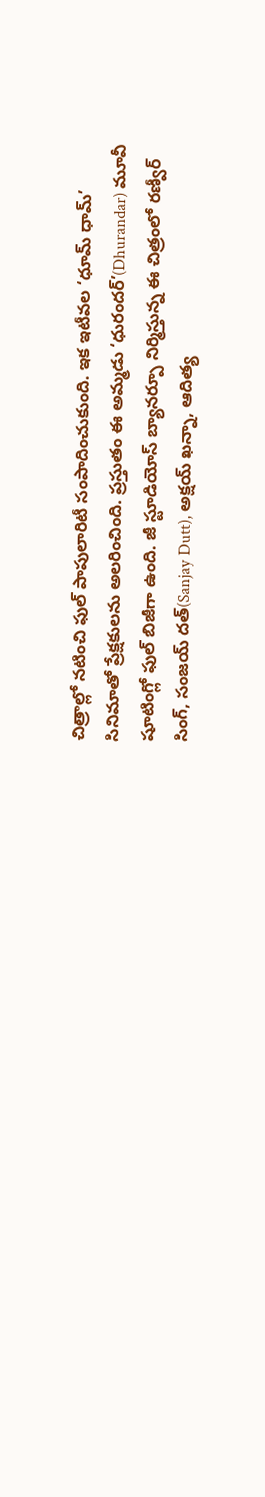చిత్రాల్లో నటించి ఫుల్ పాపులారిటీ సంపాదించుకుంది. ఇక ఇటీవల ‘ధూమ్ ధామ్’ సినిమాతో ప్రేక్షకులను అలరించింది. ప్రస్తుతం ఈ అమ్మడు ‘ధురందర్’(Dhurandar) మూవీ షూటింగ్లో ఫుల్ బిజీగా ఉంది. జీ స్టూడియోస్ బ్యానర్పూ నిర్మిస్తున్న ఈ చిత్రంలో రణ్వీర్ సింగ్, సంజయ్ దత్(Sanjay Dutt), అక్షయ్ ఖన్నా, ఆదిత్య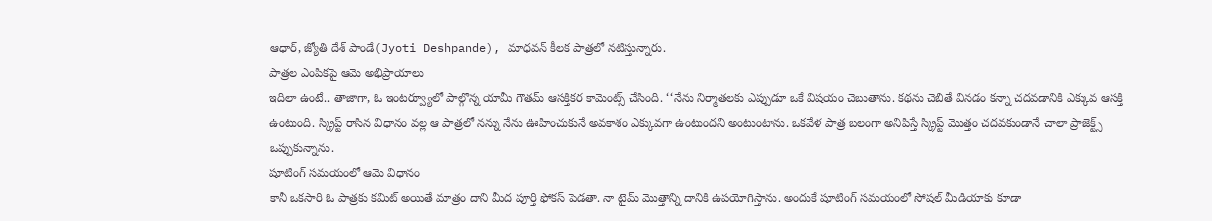ఆధార్, జ్యోతి దేశ్ పాండే(Jyoti Deshpande), మాధవన్ కీలక పాత్రలో నటిస్తున్నారు.
పాత్రల ఎంపికపై ఆమె అభిప్రాయాలు
ఇదిలా ఉంటే.. తాజాగా, ఓ ఇంటర్వ్యూలో పాల్గొన్న యామీ గౌతమ్ ఆసక్తికర కామెంట్స్ చేసింది. ‘‘నేను నిర్మాతలకు ఎప్పుడూ ఒకే విషయం చెబుతాను. కథను చెబితే వినడం కన్నా చదవడానికి ఎక్కువ ఆసక్తి ఉంటుంది. స్క్రిప్ట్ రాసిన విధానం వల్ల ఆ పాత్రలో నన్ను నేను ఊహించుకునే అవకాశం ఎక్కువగా ఉంటుందని అంటుంటాను. ఒకవేళ పాత్ర బలంగా అనిపిస్తే స్క్రిప్ట్ మొత్తం చదవకుండానే చాలా ప్రాజెక్ట్స్ ఒప్పుకున్నాను.
షూటింగ్ సమయంలో ఆమె విధానం
కానీ ఒకసారి ఓ పాత్రకు కమిట్ అయితే మాత్రం దాని మీద పూర్తి ఫోకస్ పెడతా. నా టైమ్ మొత్తాన్ని దానికి ఉపయోగిస్తాను. అందుకే షూటింగ్ సమయంలో సోషల్ మీడియాకు కూడా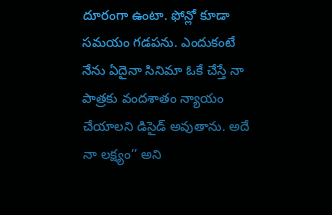దూరంగా ఉంటా. ఫోన్లో కూడా సమయం గడపను. ఎందుకంటే నేను ఏదైనా సినిమా ఓకే చేస్తే నా పాత్రకు వందశాతం న్యాయం చేయాలని డిసైడ్ అవుతాను. అదే నా లక్ష్యం’’ అని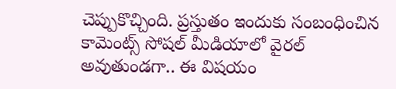చెప్పుకొచ్చింది. ప్రస్తుతం ఇందుకు సంబంధించిన కామెంట్స్ సోషల్ మీడియాలో వైరల్ అవుతుండగా.. ఈ విషయం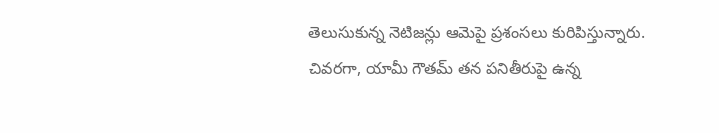తెలుసుకున్న నెటిజన్లు ఆమెపై ప్రశంసలు కురిపిస్తున్నారు.
చివరగా, యామీ గౌతమ్ తన పనితీరుపై ఉన్న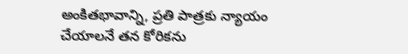అంకితభావాన్ని, ప్రతి పాత్రకు న్యాయం చేయాలనే తన కోరికను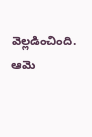వెల్లడించింది. ఆమె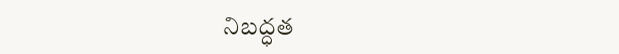నిబద్ధత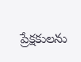ప్రేక్షకులను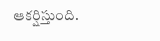ఆకర్షిస్తుంది.